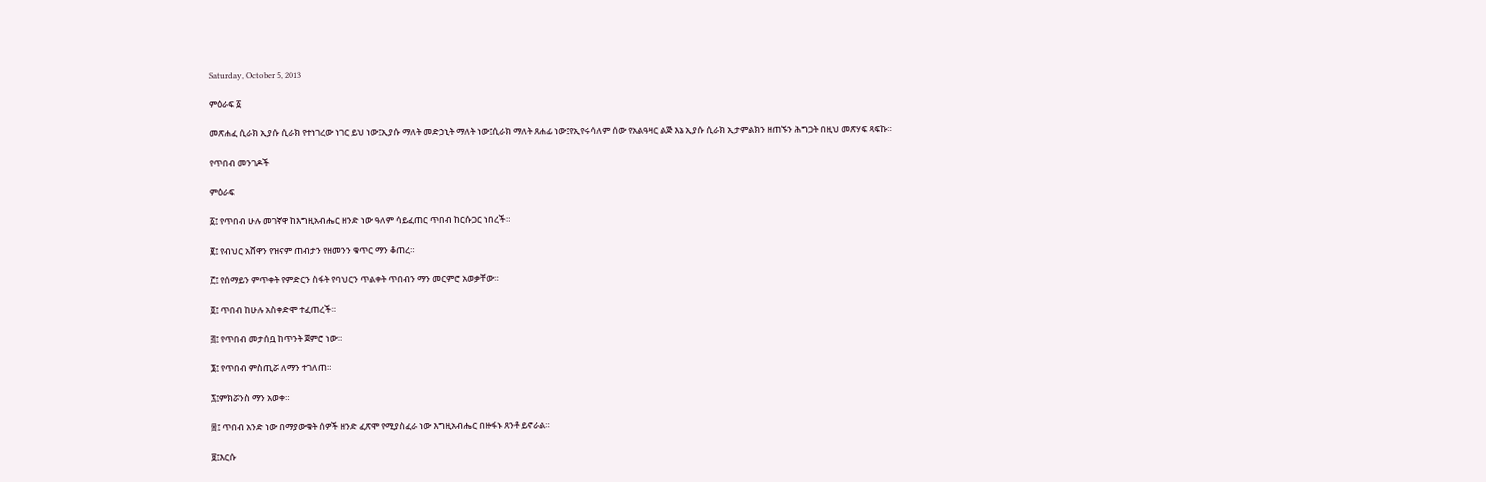Saturday, October 5, 2013

ምዕራፍ ፩

መጽሐፈ ሲራክ ኢያሱ ሲራክ የተነገረው ነገር ይህ ነው፤ኢያሱ ማለት መድኃኒት ማለት ነው፤ሲራክ ማለት ጸሐፊ ነው፤የኢየሩሳለም ሰው የአልዓዛር ልጅ እኔ ኢያሱ ሲራክ ኢታምልክን ዘጠኙን ሕግጋት በዚህ መጽሃፍ ጻፍኩ።

የጥበብ መንገዶች

ምዕራፍ

፩፤ የጥበብ ሁሉ መገኛዋ ከእግዚአብሔር ዘንድ ነው ዓለም ሳይፈጠር ጥበብ ከርሱጋር ነበረች።

፪፤ የብህር አሸዋን የዝናም ጠብታን የዘመንን ቁጥር ማን ቆጠረ።

፫፤ የሰማይን ምጥቀት የምድርን ስፋት የባህርን ጥልቀት ጥበብን ማን መርምሮ አወቃቸው።

፬፤ ጥበብ ከሁሉ አስቀድሞ ተፈጠረች።

፭፤ የጥበብ መታሰቧ ከጥንት ጀምሮ ነው።

፮፤ የጥበብ ምስጢሯ ለማን ተገለጠ።

፯፤ምክሯንስ ማን አወቀ።

፰፤ ጥበብ አንድ ነው በማያውቁት ሰዎች ዘንድ ፈጽሞ የሚያስፈራ ነው እግዚአብሔር በዙፋኑ ጸንቶ ይኖራል።

፱፤እርሱ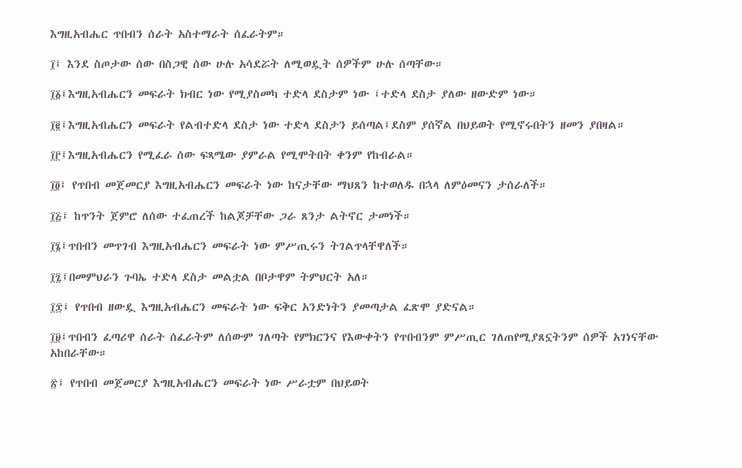እግዚአብሔር ጥበብን ሰራት አስተማራት ሰፈራትም።

፲፤ እንደ ስጦታው ሰው በስጋዊ ሰው ሁሉ አሳደሯት ለሚወዷት ሰዎችም ሁሉ ሰጣቸው።

፲፩፤እግዚአብሔርን መፍራት ክብር ነው የሚያስመካ ተድላ ደስታም ነው ፤ተድላ ደስታ ያለው ዘውድም ነው።

፲፪፤እግዚአብሔርን መፍራት የልብተድላ ደስታ ነው ተድላ ደስታን ይሰጣል፤ደስም ያሰኛል በህይወት የሚኖሩበትን ዘመን ያበዛል።

፲፫፤እግዚአብሔርን የሚፈራ ሰው ፍጻሜው ያምራል የሚሞትበት ቀንም የከብራል።

፲፬፤ የጥበብ መጀመርያ እግዚአብሔርን መፍራት ነው ከናታቸው ማህጸን ከተወለዱ በኋላ ለምዕመናን ታሰራለች።

፲፭፤ ከጥንት ጀምሮ ለሰው ተፈጠረች ከልጆቻቸው ጋራ ጸንታ ልትኖር ታመነች።

፲፮፤ጥበብን መጥገብ እግዚአብሔርን መፍራት ነው ምሥጢሩን ትገልጥላቸዋለች።

፲፯፤በመምህራን ጉባኤ ተድላ ደስታ መልቷል በቦታዋም ትምህርት አለ።

፲፰፤ የጥበብ ዘውዷ እግዚአብሔርን መፍራት ነው ፍቅር አንድነትን ያመጣታል ፈጽሞ ያድናል።

፲፱፤ጥበብን ፈጣሪዋ ሰራት ሰፈራትም ለሰውም ገለጣት የምክርንና የእውቀትን የጥበብንም ምሥጢር ገለጠየሚያጸኗትንም ሰዎች አገነናቸው አከበራቸው።

፳፤ የጥበብ መጀመርያ እግዚአብሔርን መፍራት ነው ሥራቷም በህይወት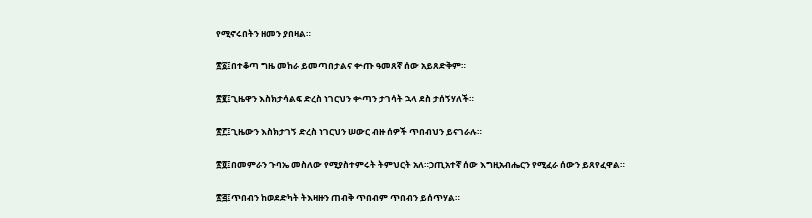የሚኖሩበትን ዘመን ያበዛል።

፳፩፤በተቆጣ ግዜ መከራ ይመጣበታልና ቍጡ ዓመጸኛ ሰው አይጸድቅም።

፳፪፤ጊዜዋን እስክታሳልፍ ድረስ ነገርህን ቍጣን ታገሳት ኋላ ደስ ታሰኝሃለች።

፳፫፤ጊዜውን እስክታገኝ ድረስ ነገርህን ሠውር ብዙ ሰዎች ጥበብህን ይናገራሉ።

፳፬፤በመምራን ጉባኤ መስለው የሚያስተምሩት ትምህርት አለ።ኃጢአተኛ ሰው እግዚአብሔርን የሚፈራ ሰውን ይጸየፈዋል።

፳፭፤ጥበብን ከወደድካት ትእዛዙን ጠብቅ ጥበብም ጥበብን ይሰጥሃል።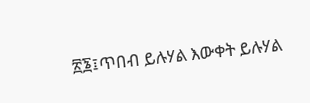፳፮፤ጥበብ ይሉሃል እውቀት ይሉሃል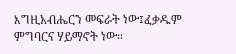እግዚአብሔርን መፍራት ነው፤ፈቃዱም ምግባርና ሃይማኖት ነው።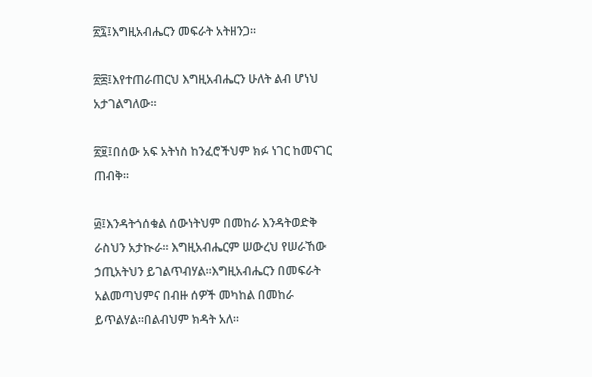፳፯፤እግዚአብሔርን መፍራት አትዘንጋ።

፳፰፤እየተጠራጠርህ እግዚአብሔርን ሁለት ልብ ሆነህ አታገልግለው።

፳፱፤በሰው አፍ አትነስ ከንፈሮችህም ክፉ ነገር ከመናገር ጠብቅ።

፴፤እንዳትጎሰቁል ሰውነትህም በመከራ እንዳትወድቅ ራስህን አታኲራ። እግዚአብሔርም ሠውረህ የሠራኸው ኃጢአትህን ይገልጥብሃል።እግዚአብሔርን በመፍራት አልመጣህምና በብዙ ሰዎች መካከል በመከራ ይጥልሃል።በልብህም ክዳት አለ።